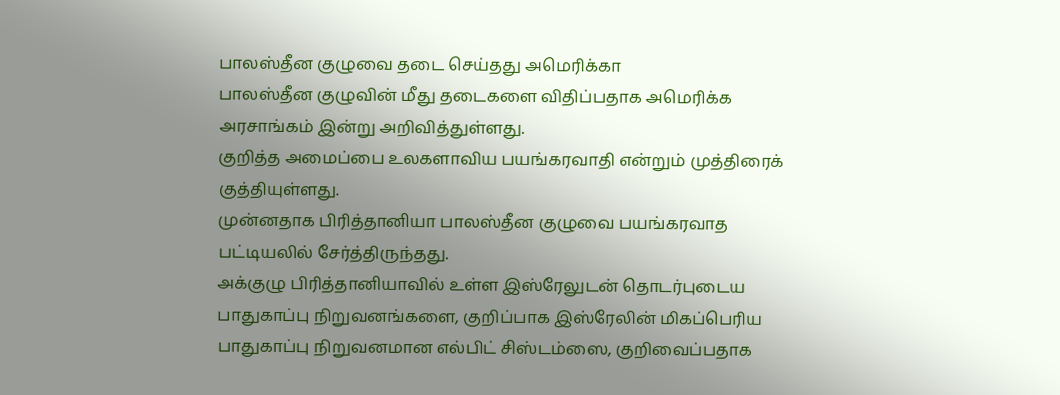பாலஸ்தீன குழுவை தடை செய்தது அமெரிக்கா
பாலஸ்தீன குழுவின் மீது தடைகளை விதிப்பதாக அமெரிக்க அரசாங்கம் இன்று அறிவித்துள்ளது.
குறித்த அமைப்பை உலகளாவிய பயங்கரவாதி என்றும் முத்திரைக் குத்தியுள்ளது.
முன்னதாக பிரித்தானியா பாலஸ்தீன குழுவை பயங்கரவாத பட்டியலில் சேர்த்திருந்தது.
அக்குழு பிரித்தானியாவில் உள்ள இஸ்ரேலுடன் தொடர்புடைய பாதுகாப்பு நிறுவனங்களை, குறிப்பாக இஸ்ரேலின் மிகப்பெரிய பாதுகாப்பு நிறுவனமான எல்பிட் சிஸ்டம்ஸை, குறிவைப்பதாக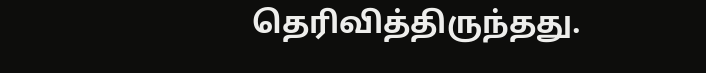தெரிவித்திருந்தது.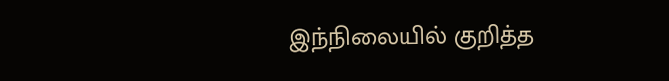இந்நிலையில் குறித்த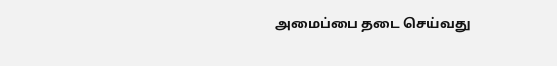அமைப்பை தடை செய்வது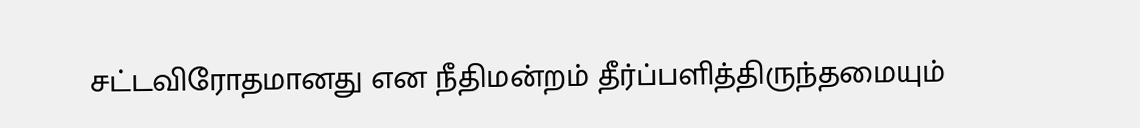சட்டவிரோதமானது என நீதிமன்றம் தீர்ப்பளித்திருந்தமையும்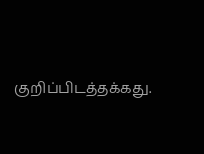குறிப்பிடத்தக்கது.